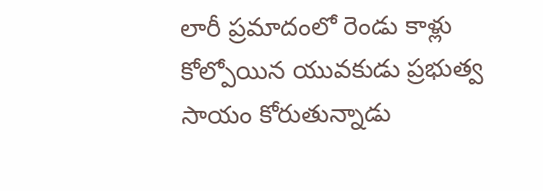లారీ ప్రమాదంలో రెండు కాళ్లు కోల్పోయిన యువకుడు ప్రభుత్వ సాయం కోరుతున్నాడు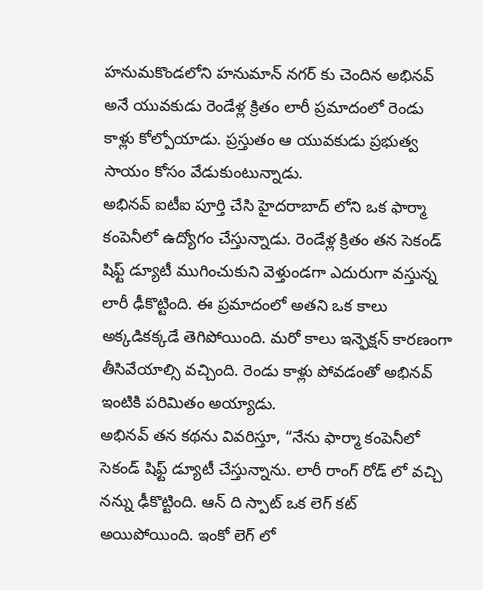హనుమకొండలోని హనుమాన్ నగర్ కు చెందిన అభినవ్ అనే యువకుడు రెండేళ్ల క్రితం లారీ ప్రమాదంలో రెండు కాళ్లు కోల్పోయాడు. ప్రస్తుతం ఆ యువకుడు ప్రభుత్వ సాయం కోసం వేడుకుంటున్నాడు.
అభినవ్ ఐటీఐ పూర్తి చేసి హైదరాబాద్ లోని ఒక ఫార్మా కంపెనీలో ఉద్యోగం చేస్తున్నాడు. రెండేళ్ల క్రితం తన సెకండ్ షిఫ్ట్ డ్యూటీ ముగించుకుని వెళ్తుండగా ఎదురుగా వస్తున్న లారీ ఢీకొట్టింది. ఈ ప్రమాదంలో అతని ఒక కాలు అక్కడికక్కడే తెగిపోయింది. మరో కాలు ఇన్ఫెక్షన్ కారణంగా తీసివేయాల్సి వచ్చింది. రెండు కాళ్లు పోవడంతో అభినవ్ ఇంటికి పరిమితం అయ్యాడు.
అభినవ్ తన కథను వివరిస్తూ, “నేను ఫార్మా కంపెనీలో సెకండ్ షిఫ్ట్ డ్యూటీ చేస్తున్నాను. లారీ రాంగ్ రోడ్ లో వచ్చి నన్ను ఢీకొట్టింది. ఆన్ ది స్పాట్ ఒక లెగ్ కట్ అయిపోయింది. ఇంకో లెగ్ లో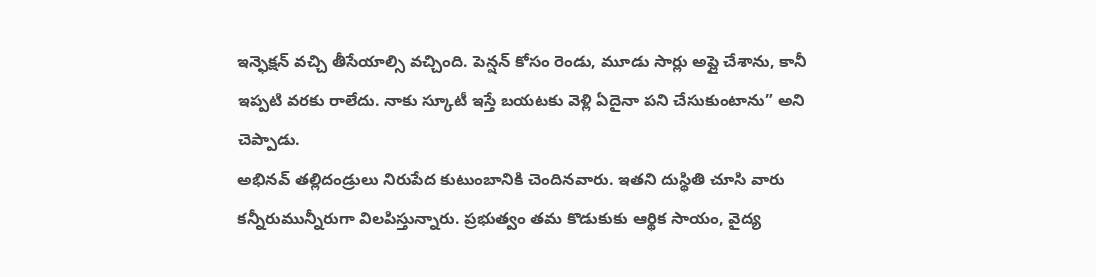ఇన్ఫెక్షన్ వచ్చి తీసేయాల్సి వచ్చింది. పెన్షన్ కోసం రెండు, మూడు సార్లు అప్లై చేశాను, కానీ ఇప్పటి వరకు రాలేదు. నాకు స్కూటీ ఇస్తే బయటకు వెళ్లి ఏదైనా పని చేసుకుంటాను” అని చెప్పాడు.
అభినవ్ తల్లిదండ్రులు నిరుపేద కుటుంబానికి చెందినవారు. ఇతని దుస్థితి చూసి వారు కన్నీరుమున్నీరుగా విలపిస్తున్నారు. ప్రభుత్వం తమ కొడుకుకు ఆర్థిక సాయం, వైద్య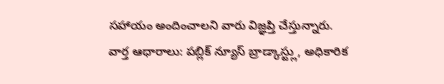సహాయం అందించాలని వారు విజ్ఞప్తి చేస్తున్నారు.
వార్త ఆధారాలు: పబ్లిక్ న్యూస్ బ్రాడ్కాస్ట్లు, అధికారిక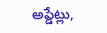అప్డేట్లు,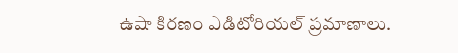ఉషా కిరణం ఎడిటోరియల్ ప్రమాణాలు.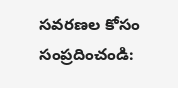సవరణల కోసం సంప్రదించండి: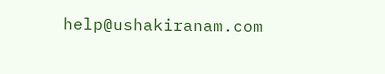help@ushakiranam.com